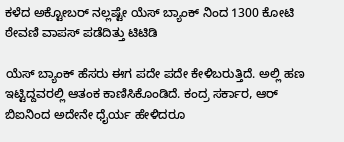ಕಳೆದ ಅಕ್ಟೋಬರ್ ನಲ್ಲಷ್ಟೇ ಯೆಸ್ ಬ್ಯಾಂಕ್ ನಿಂದ 1300 ಕೋಟಿ ಠೇವಣಿ ವಾಪಸ್ ಪಡೆದಿತ್ತು ಟಿಟಿಡಿ

ಯೆಸ್ ಬ್ಯಾಂಕ್ ಹೆಸರು ಈಗ ಪದೇ ಪದೇ ಕೇಳಿಬರುತ್ತಿದೆ. ಅಲ್ಲಿ ಹಣ ಇಟ್ಟಿದ್ದವರಲ್ಲಿ ಆತಂಕ ಕಾಣಿಸಿಕೊಂಡಿದೆ. ಕಂದ್ರ ಸರ್ಕಾರ, ಆರ್ ಬಿಐನಿಂದ ಅದೇನೇ ಧೈರ್ಯ ಹೇಳಿದರೂ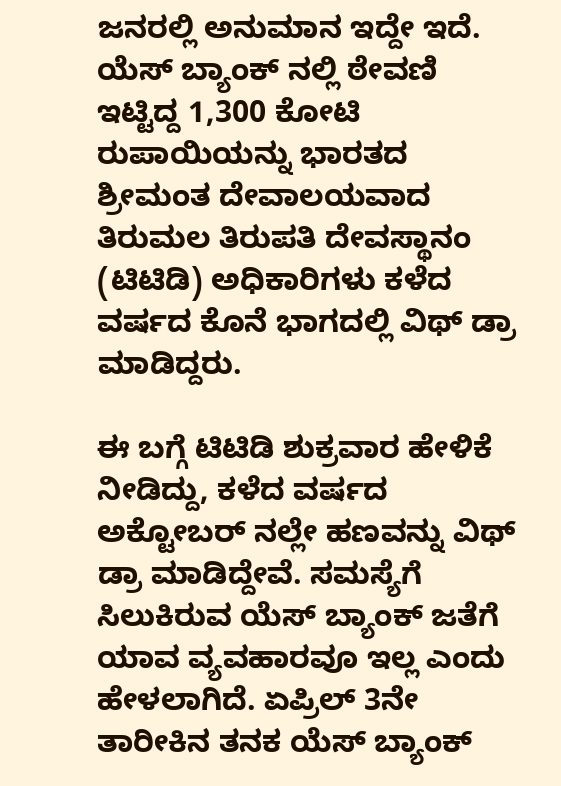ಜನರಲ್ಲಿ ಅನುಮಾನ ಇದ್ದೇ ಇದೆ. ಯೆಸ್ ಬ್ಯಾಂಕ್ ನಲ್ಲಿ ಠೇವಣಿ ಇಟ್ಟಿದ್ದ 1,300 ಕೋಟಿ ರುಪಾಯಿಯನ್ನು ಭಾರತದ ಶ್ರೀಮಂತ ದೇವಾಲಯವಾದ ತಿರುಮಲ ತಿರುಪತಿ ದೇವಸ್ಥಾನಂ (ಟಿಟಿಡಿ) ಅಧಿಕಾರಿಗಳು ಕಳೆದ ವರ್ಷದ ಕೊನೆ ಭಾಗದಲ್ಲಿ ವಿಥ್ ಡ್ರಾ ಮಾಡಿದ್ದರು.

ಈ ಬಗ್ಗೆ ಟಿಟಿಡಿ ಶುಕ್ರವಾರ ಹೇಳಿಕೆ ನೀಡಿದ್ದು, ಕಳೆದ ವರ್ಷದ ಅಕ್ಟೋಬರ್ ನಲ್ಲೇ ಹಣವನ್ನು ವಿಥ್ ಡ್ರಾ ಮಾಡಿದ್ದೇವೆ. ಸಮಸ್ಯೆಗೆ ಸಿಲುಕಿರುವ ಯೆಸ್ ಬ್ಯಾಂಕ್ ಜತೆಗೆ ಯಾವ ವ್ಯವಹಾರವೂ ಇಲ್ಲ ಎಂದು ಹೇಳಲಾಗಿದೆ. ಏಪ್ರಿಲ್ 3ನೇ ತಾರೀಕಿನ ತನಕ ಯೆಸ್ ಬ್ಯಾಂಕ್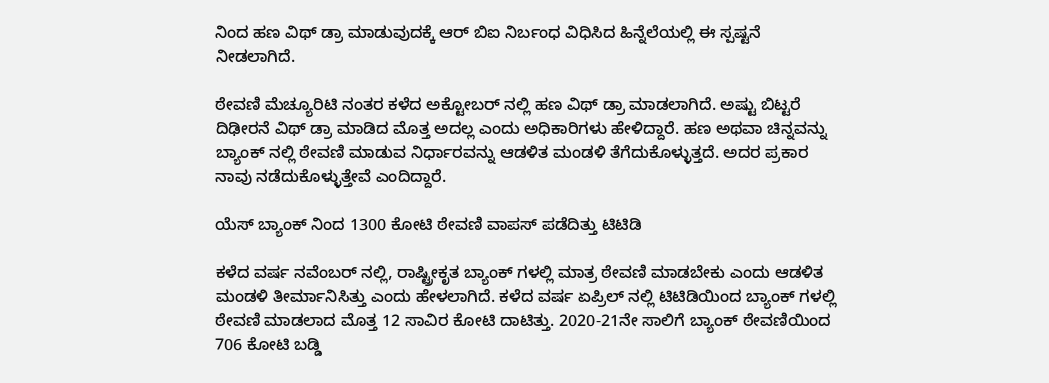ನಿಂದ ಹಣ ವಿಥ್ ಡ್ರಾ ಮಾಡುವುದಕ್ಕೆ ಆರ್ ಬಿಐ ನಿರ್ಬಂಧ ವಿಧಿಸಿದ ಹಿನ್ನೆಲೆಯಲ್ಲಿ ಈ ಸ್ಪಷ್ಟನೆ ನೀಡಲಾಗಿದೆ.

ಠೇವಣಿ ಮೆಚ್ಯೂರಿಟಿ ನಂತರ ಕಳೆದ ಅಕ್ಟೋಬರ್ ನಲ್ಲಿ ಹಣ ವಿಥ್ ಡ್ರಾ ಮಾಡಲಾಗಿದೆ. ಅಷ್ಟು ಬಿಟ್ಟರೆ ದಿಢೀರನೆ ವಿಥ್ ಡ್ರಾ ಮಾಡಿದ ಮೊತ್ತ ಅದಲ್ಲ ಎಂದು ಅಧಿಕಾರಿಗಳು ಹೇಳಿದ್ದಾರೆ. ಹಣ ಅಥವಾ ಚಿನ್ನವನ್ನು ಬ್ಯಾಂಕ್ ನಲ್ಲಿ ಠೇವಣಿ ಮಾಡುವ ನಿರ್ಧಾರವನ್ನು ಆಡಳಿತ ಮಂಡಳಿ ತೆಗೆದುಕೊಳ್ಳುತ್ತದೆ. ಅದರ ಪ್ರಕಾರ ನಾವು ನಡೆದುಕೊಳ್ಳುತ್ತೇವೆ ಎಂದಿದ್ದಾರೆ.

ಯೆಸ್ ಬ್ಯಾಂಕ್ ನಿಂದ 1300 ಕೋಟಿ ಠೇವಣಿ ವಾಪಸ್ ಪಡೆದಿತ್ತು ಟಿಟಿಡಿ

ಕಳೆದ ವರ್ಷ ನವೆಂಬರ್ ನಲ್ಲಿ, ರಾಷ್ಟ್ರೀಕೃತ ಬ್ಯಾಂಕ್ ಗಳಲ್ಲಿ ಮಾತ್ರ ಠೇವಣಿ ಮಾಡಬೇಕು ಎಂದು ಆಡಳಿತ ಮಂಡಳಿ ತೀರ್ಮಾನಿಸಿತ್ತು ಎಂದು ಹೇಳಲಾಗಿದೆ. ಕಳೆದ ವರ್ಷ ಏಪ್ರಿಲ್ ನಲ್ಲಿ ಟಿಟಿಡಿಯಿಂದ ಬ್ಯಾಂಕ್ ಗಳಲ್ಲಿ ಠೇವಣಿ ಮಾಡಲಾದ ಮೊತ್ತ 12 ಸಾವಿರ ಕೋಟಿ ದಾಟಿತ್ತು. 2020-21ನೇ ಸಾಲಿಗೆ ಬ್ಯಾಂಕ್ ಠೇವಣಿಯಿಂದ 706 ಕೋಟಿ ಬಡ್ಡಿ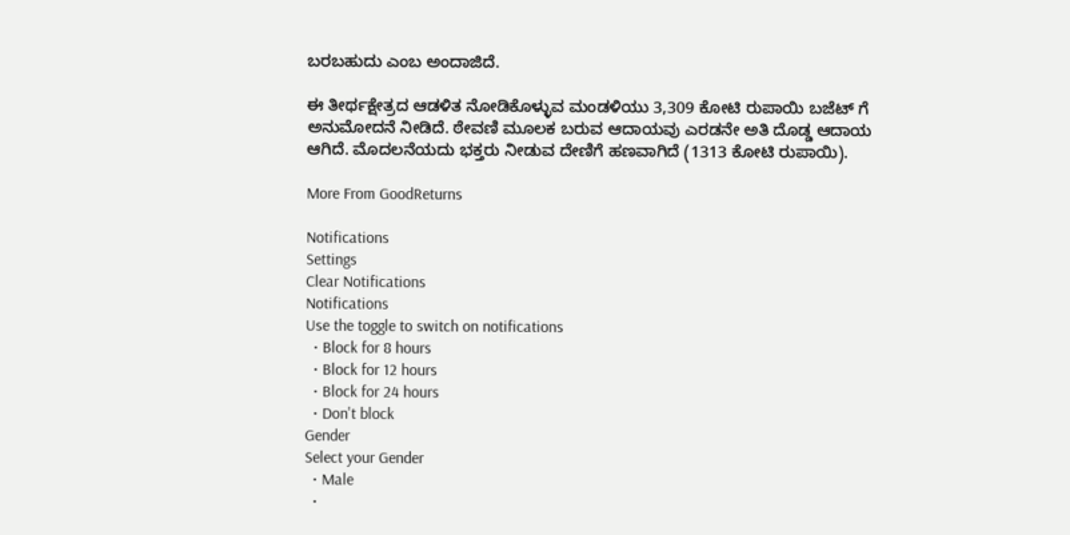ಬರಬಹುದು ಎಂಬ ಅಂದಾಜಿದೆ.

ಈ ತೀರ್ಥಕ್ಷೇತ್ರದ ಆಡಳಿತ ನೋಡಿಕೊಳ್ಳುವ ಮಂಡಳಿಯು 3,309 ಕೋಟಿ ರುಪಾಯಿ ಬಜೆಟ್ ಗೆ ಅನುಮೋದನೆ ನೀಡಿದೆ. ಠೇವಣಿ ಮೂಲಕ ಬರುವ ಆದಾಯವು ಎರಡನೇ ಅತಿ ದೊಡ್ಡ ಆದಾಯ ಆಗಿದೆ. ಮೊದಲನೆಯದು ಭಕ್ತರು ನೀಡುವ ದೇಣಿಗೆ ಹಣವಾಗಿದೆ (1313 ಕೋಟಿ ರುಪಾಯಿ).

More From GoodReturns

Notifications
Settings
Clear Notifications
Notifications
Use the toggle to switch on notifications
  • Block for 8 hours
  • Block for 12 hours
  • Block for 24 hours
  • Don't block
Gender
Select your Gender
  • Male
  •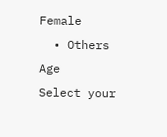Female
  • Others
Age
Select your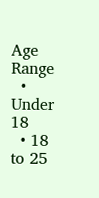Age Range
  • Under 18
  • 18 to 25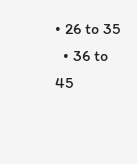• 26 to 35
  • 36 to 45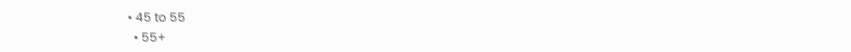• 45 to 55
  • 55+